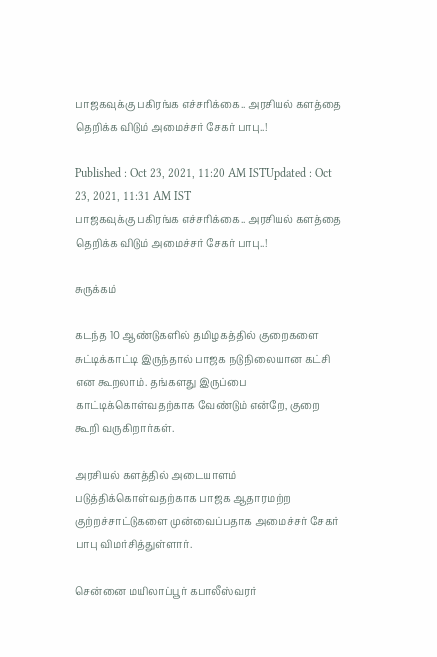பாஜகவுக்கு பகிரங்க எச்சரிக்கை.. அரசியல் களத்தை தெறிக்க விடும் அமைச்சர் சேகர் பாபு..!

Published : Oct 23, 2021, 11:20 AM ISTUpdated : Oct 23, 2021, 11:31 AM IST
பாஜகவுக்கு பகிரங்க எச்சரிக்கை.. அரசியல் களத்தை தெறிக்க விடும் அமைச்சர் சேகர் பாபு..!

சுருக்கம்

கடந்த 10 ஆண்டுகளில் தமிழகத்தில் குறைகளை சுட்டிக்காட்டி இருந்தால் பாஜக நடுநிலையான கட்சி என கூறலாம். தங்களது இருப்பை காட்டிக்கொள்வதற்காக வேண்டும் என்றே, குறை கூறி வருகிறார்கள்.

அரசியல் களத்தில் அடையாளம் படுத்திக்கொள்வதற்காக பாஜக ஆதாரமற்ற குற்றச்சாட்டுகளை முன்வைப்பதாக அமைச்சர் சேகர் பாபு விமர்சித்துள்ளார்.

சென்னை மயிலாப்பூர் கபாலீஸ்வரர்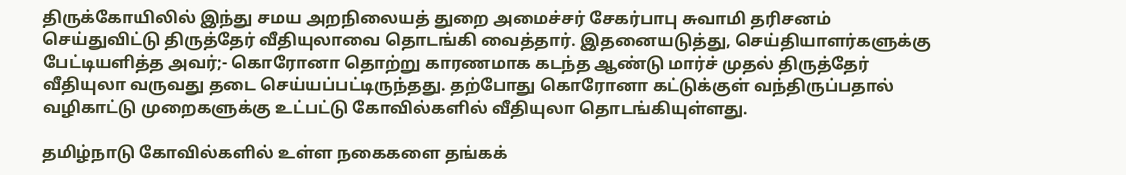திருக்கோயிலில் இந்து சமய அறநிலையத் துறை அமைச்சர் சேகர்பாபு சுவாமி தரிசனம் செய்துவிட்டு திருத்தேர் வீதியுலாவை தொடங்கி வைத்தார். இதனையடுத்து, செய்தியாளர்களுக்கு பேட்டியளித்த அவர்;- கொரோனா தொற்று காரணமாக கடந்த ஆண்டு மார்ச் முதல் திருத்தேர் வீதியுலா வருவது தடை செய்யப்பட்டிருந்தது. தற்போது கொரோனா கட்டுக்குள் வந்திருப்பதால் வழிகாட்டு முறைகளுக்கு உட்பட்டு கோவில்களில் வீதியுலா தொடங்கியுள்ளது.

தமிழ்நாடு கோவில்களில் உள்ள நகைகளை தங்கக்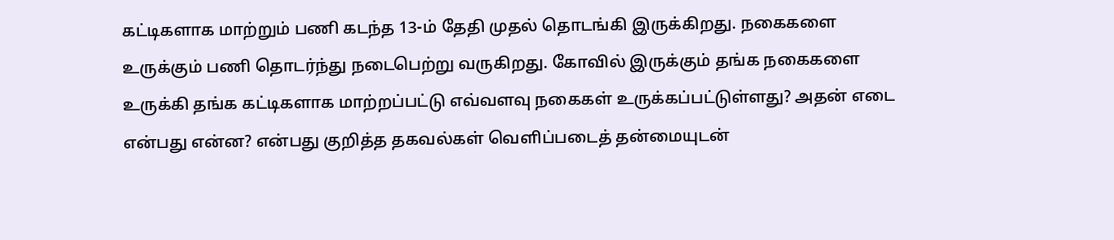கட்டிகளாக மாற்றும் பணி கடந்த 13-ம் தேதி முதல் தொடங்கி இருக்கிறது. நகைகளை உருக்கும் பணி தொடர்ந்து நடைபெற்று வருகிறது. கோவில் இருக்கும் தங்க நகைகளை உருக்கி தங்க கட்டிகளாக மாற்றப்பட்டு எவ்வளவு நகைகள் உருக்கப்பட்டுள்ளது? அதன் எடை என்பது என்ன? என்பது குறித்த தகவல்கள் வெளிப்படைத் தன்மையுடன்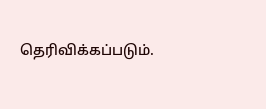தெரிவிக்கப்படும்.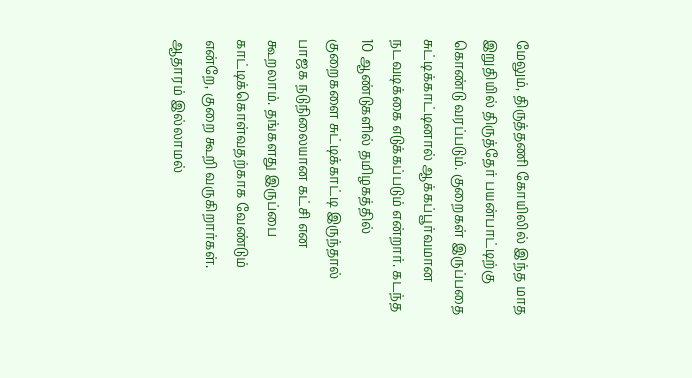மேலும், திருத்தணி கோயிலில் இந்த மாத இறுதியில் திருத்தேர் பயன்பாட்டிற்கு கொண்டு வரப்படும். குறைகள் இருப்பதை சுட்டிக்காட்டினால் ஆக்கப்பூர்வமான நடவடிக்கை எடுக்கப்படும் என்றார். கடந்த 10 ஆண்டுகளில் தமிழகத்தில் குறைகளை சுட்டிக்காட்டி இருந்தால் பாஜக நடுநிலையான கட்சி என கூறலாம். தங்களது இருப்பை காட்டிக்கொள்வதற்காக வேண்டும் என்றே, குறை கூறி வருகிறார்கள். ஆதாரம் இல்லாமல்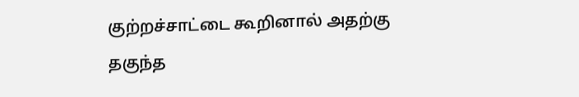குற்றச்சாட்டை கூறினால் அதற்கு தகுந்த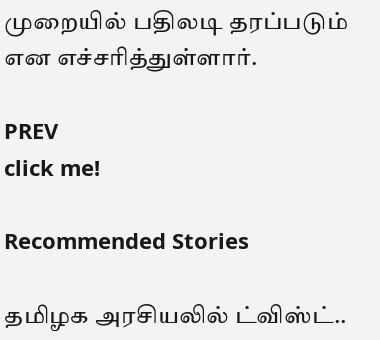முறையில் பதிலடி தரப்படும் என எச்சரித்துள்ளார்.

PREV
click me!

Recommended Stories

தமிழக அரசியலில் ட்விஸ்ட்..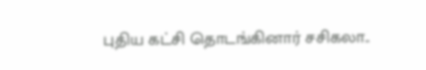புதிய கட்சி தொடங்கினார் சசிகலா..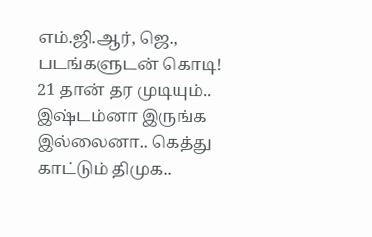எம்.ஜி.ஆர், ஜெ., படங்களுடன் கொடி!
21 தான் தர முடியும்.. இஷ்டம்னா இருங்க இல்லைனா.. கெத்து காட்டும் திமுக..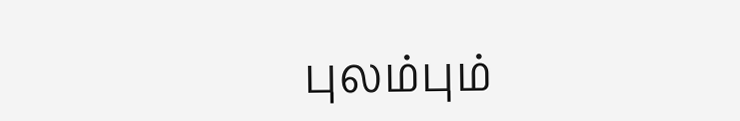புலம்பும்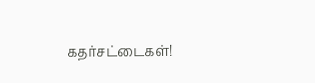கதர்சட்டைகள்!